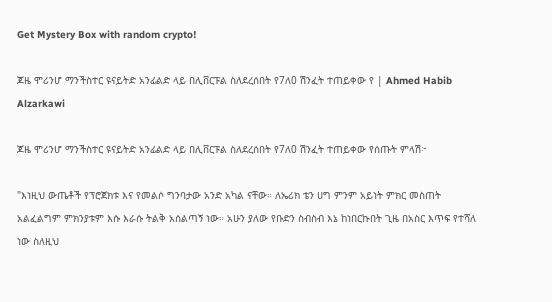Get Mystery Box with random crypto!

ጆዜ ሞሪንሆ ማንችስተር ዩናይትድ አንፊልድ ላይ በሊቨርፑል ስለደረሰበት የ7ለ0 ሽንፈት ተጠይቀው የ | Ahmed Habib Alzarkawi

ጆዜ ሞሪንሆ ማንችስተር ዩናይትድ አንፊልድ ላይ በሊቨርፑል ስለደረሰበት የ7ለ0 ሽንፈት ተጠይቀው የሰጡት ምላሽ፦

"እነዚህ ውጤቶች የፕሮጀክቱ እና የመልሶ ግንባታው አንድ አካል ናቸው። ለኤሪክ ቴን ሀግ ምንም አይነት ምክር መስጠት አልፈልግም ምክንያቱም እሱ እራሱ ትልቅ አሰልጣኝ ነው። አሁን ያለው የቡድን ስብስብ እኔ ከነበርኩበት ጊዜ በአስር እጥፍ የተሻለ ነው ስለዚህ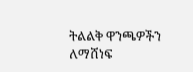ትልልቅ ዋንጫዎችን ለማሸነፍ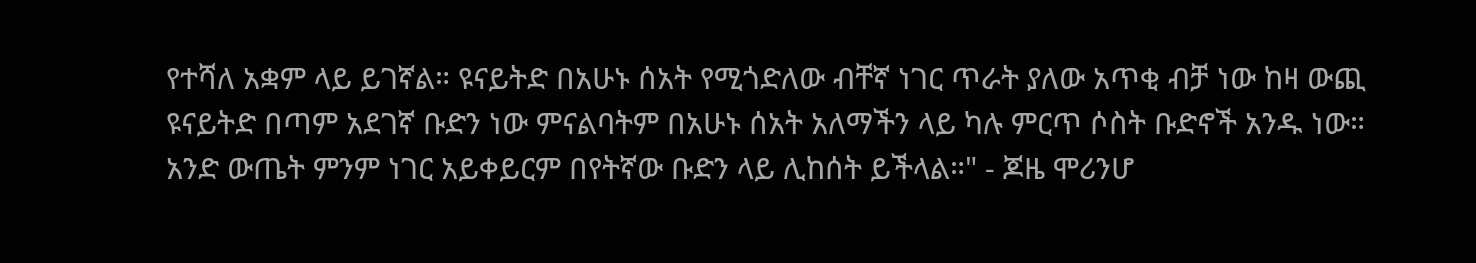የተሻለ አቋም ላይ ይገኛል። ዩናይትድ በአሁኑ ሰአት የሚጎድለው ብቸኛ ነገር ጥራት ያለው አጥቂ ብቻ ነው ከዛ ውጪ ዩናይትድ በጣም አደገኛ ቡድን ነው ምናልባትም በአሁኑ ሰአት አለማችን ላይ ካሉ ምርጥ ሶስት ቡድኖች አንዱ ነው። አንድ ውጤት ምንም ነገር አይቀይርም በየትኛው ቡድን ላይ ሊከሰት ይችላል።" - ጆዜ ሞሪንሆ